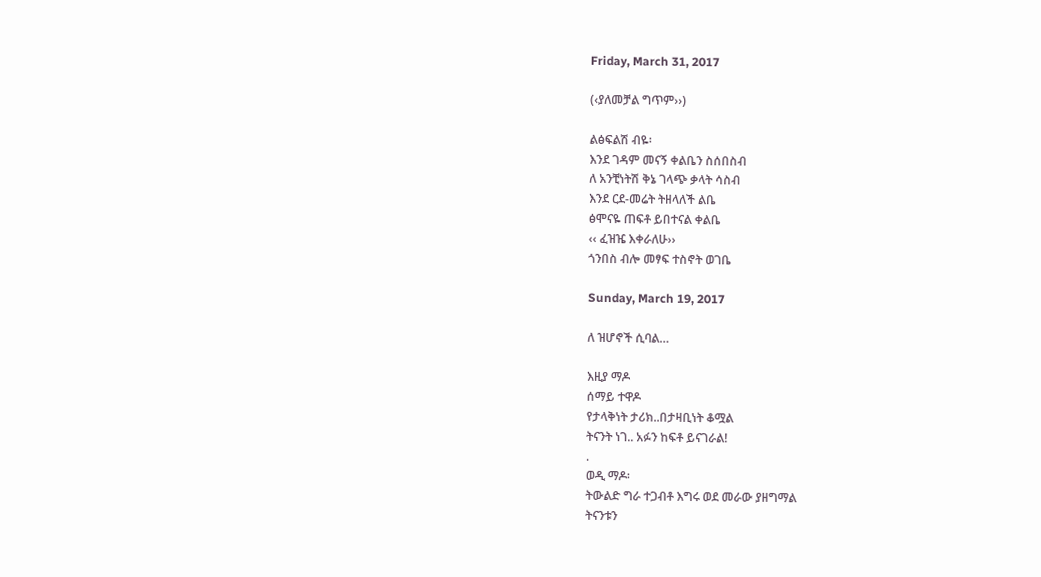Friday, March 31, 2017

(‹ያለመቻል ግጥም››)

ልፅፍልሽ ብዬ፡
እንደ ገዳም መናኝ ቀልቤን ስሰበስብ
ለ አንቺነትሽ ቅኔ ገላጭ ቃላት ሳስብ
እንደ ርደ-መሬት ትዘላለች ልቤ
ፅሞናዬ ጠፍቶ ይበተናል ቀልቤ
‹‹ ፈዝዤ እቀራለሁ››
ጎንበስ ብሎ መፃፍ ተስኖት ወገቤ

Sunday, March 19, 2017

ለ ዝሆኖች ሲባል…

እዚያ ማዶ
ሰማይ ተዋዶ
የታላቅነት ታሪክ..በታዛቢነት ቆሟል
ትናንት ነገ.. አፉን ከፍቶ ይናገራል!
.
ወዲ ማዶ፡
ትውልድ ግራ ተጋብቶ እግሩ ወደ መራው ያዘግማል
ትናንቱን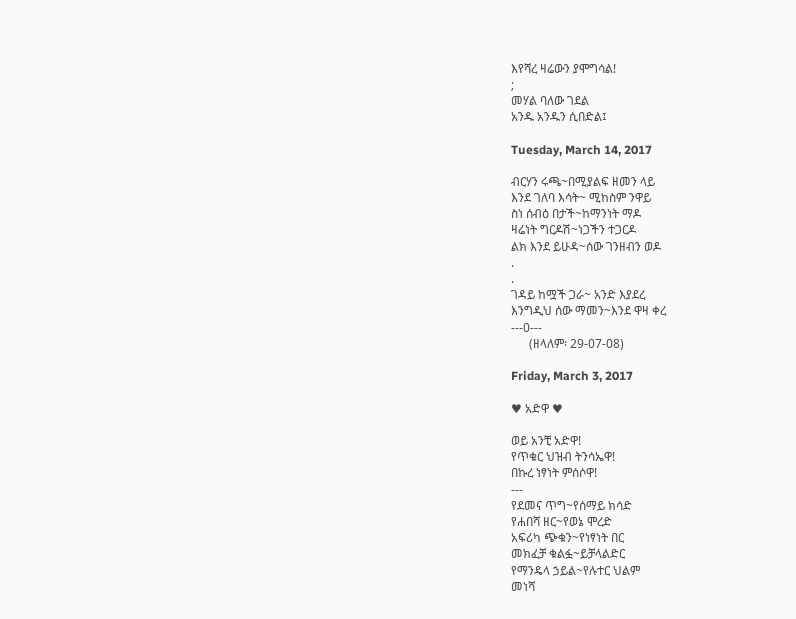እየሻረ ዛሬውን ያሞግሳል!
;
መሃል ባለው ገደል
አንዱ አንዱን ሲበድል፤

Tuesday, March 14, 2017

ብርሃን ሩጫ~በሚያልፍ ዘመን ላይ
እንደ ገለባ እሳት~ ሚከስም ንዋይ
ስነ ሰብዕ በታች~ከማንነት ማዶ
ዛሬነት ግርዶሽ~ነጋችን ተጋርዶ
ልክ እንደ ይሁዳ~ሰው ገንዘብን ወዶ
.
.
ገዳይ ከሟች ጋራ~ አንድ እያደረ
እንግዲህ ሰው ማመን~እንደ ዋዛ ቀረ
---0---
      (ዘላለም፡ 29-07-08)

Friday, March 3, 2017

♥ አድዋ ♥

ወይ አንቺ አድዋ!
የጥቁር ህዝብ ትንሳኤዋ!
በኩረ ነፃነት ምሰሶዋ!
---
የደመና ጥግ~የሰማይ ክሳድ
የሐበሻ ዘር~የወኔ ሞረድ
አፍሪካ ጭቁን~የነፃነት በር
መክፈቻ ቁልፏ~ይቻላልድር
የማንዴላ ኃይል~የሉተር ህልም
መነሻ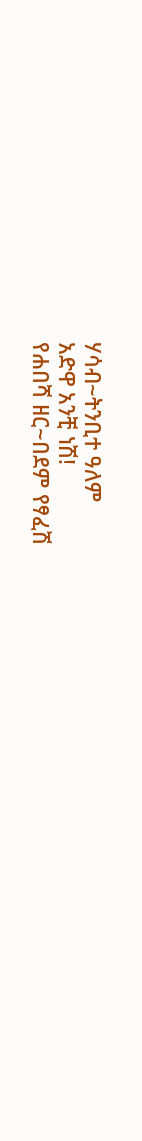ሃሳብ~ትንቢተ ዓለም
አድዋ አንቺ ነሽ!
የሐበሻ ዘር~በደም የፃፈሽ